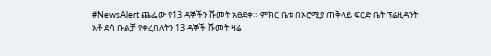#NewsAlert ጨፌው የ13 ዳኞችን ሹመት አፀደቀ። ምክር ቤቱ በኦሮሚያ ጠቅላይ ፍርድ ቤት ፕሬዚዳንት አቶ ደሳ ቡልቻ የቀረበለትን 13 ዳኞች ሹመት ዛሬ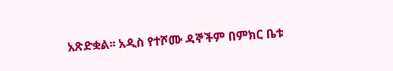አጽድቋል፡፡ አዲስ የተሾሙ ዳኞችም በምክር ቤቱ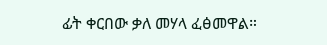ፊት ቀርበው ቃለ መሃላ ፈፅመዋል።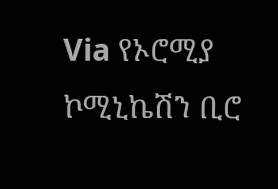Via የኦሮሚያ ኮሚኒኬሽን ቢሮ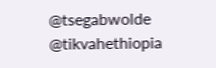@tsegabwolde @tikvahethiopia